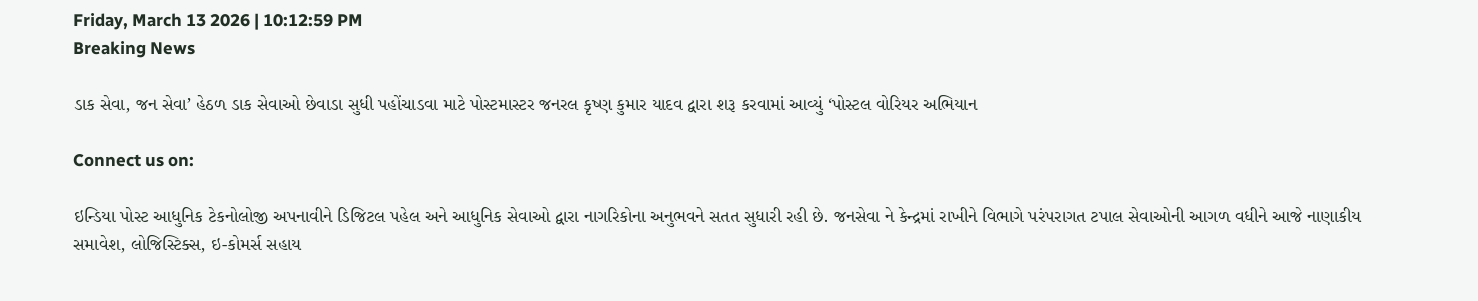Friday, March 13 2026 | 10:12:59 PM
Breaking News

ડાક સેવા, જન સેવા’ હેઠળ ડાક સેવાઓ છેવાડા સુધી પહોંચાડવા માટે પોસ્ટમાસ્ટર જનરલ કૃષ્ણ કુમાર યાદવ દ્વારા શરૂ કરવામાં આવ્યું ‘પોસ્ટલ વોરિયર અભિયાન

Connect us on:

ઇન્ડિયા પોસ્ટ આધુનિક ટેકનોલોજી અપનાવીને ડિજિટલ પહેલ અને આધુનિક સેવાઓ દ્વારા નાગરિકોના અનુભવને સતત સુધારી રહી છે. જનસેવા ને કેન્દ્રમાં રાખીને વિભાગે પરંપરાગત ટપાલ સેવાઓની આગળ વધીને આજે નાણાકીય સમાવેશ, લોજિસ્ટિક્સ, ઇ-કોમર્સ સહાય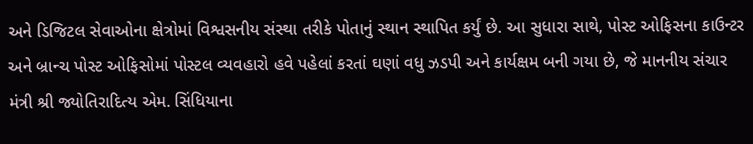અને ડિજિટલ સેવાઓના ક્ષેત્રોમાં વિશ્વસનીય સંસ્થા તરીકે પોતાનું સ્થાન સ્થાપિત કર્યું છે. આ સુધારા સાથે, પોસ્ટ ઓફિસના કાઉન્ટર અને બ્રાન્ચ પોસ્ટ ઓફિસોમાં પોસ્ટલ વ્યવહારો હવે પહેલાં કરતાં ઘણાં વધુ ઝડપી અને કાર્યક્ષમ બની ગયા છે, જે માનનીય સંચાર મંત્રી શ્રી જ્યોતિરાદિત્ય એમ. સિંધિયાના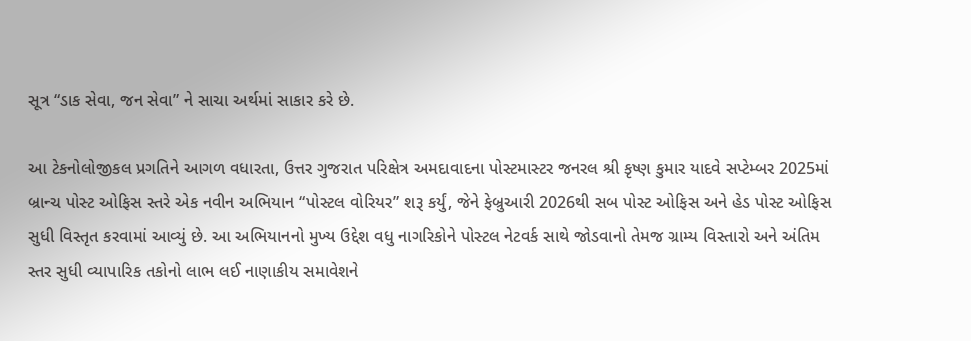સૂત્ર “ડાક સેવા, જન સેવા” ને સાચા અર્થમાં સાકાર કરે છે.

આ ટેકનોલોજીકલ પ્રગતિને આગળ વધારતા, ઉત્તર ગુજરાત પરિક્ષેત્ર અમદાવાદના પોસ્ટમાસ્ટર જનરલ શ્રી કૃષ્ણ કુમાર યાદવે સપ્ટેમ્બર 2025માં બ્રાન્ચ પોસ્ટ ઓફિસ સ્તરે એક નવીન અભિયાન “પોસ્ટલ વોરિયર” શરૂ કર્યું, જેને ફેબ્રુઆરી 2026થી સબ પોસ્ટ ઓફિસ અને હેડ પોસ્ટ ઓફિસ સુધી વિસ્તૃત કરવામાં આવ્યું છે. આ અભિયાનનો મુખ્ય ઉદ્દેશ વધુ નાગરિકોને પોસ્ટલ નેટવર્ક સાથે જોડવાનો તેમજ ગ્રામ્ય વિસ્તારો અને અંતિમ સ્તર સુધી વ્યાપારિક તકોનો લાભ લઈ નાણાકીય સમાવેશને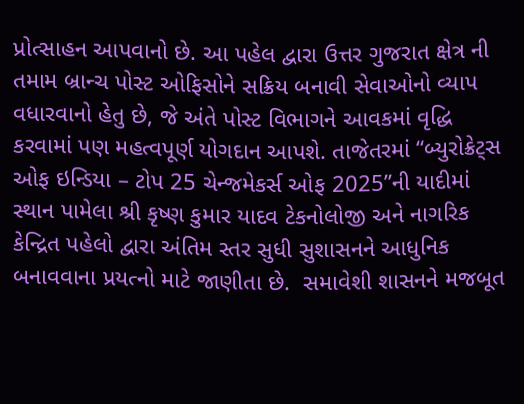પ્રોત્સાહન આપવાનો છે. આ પહેલ દ્વારા ઉત્તર ગુજરાત ક્ષેત્ર ની તમામ બ્રાન્ચ પોસ્ટ ઓફિસોને સક્રિય બનાવી સેવાઓનો વ્યાપ વધારવાનો હેતુ છે, જે અંતે પોસ્ટ વિભાગને આવકમાં વૃદ્ધિ કરવામાં પણ મહત્વપૂર્ણ યોગદાન આપશે. તાજેતરમાં “બ્યુરોક્રેટ્સ ઓફ ઇન્ડિયા – ટોપ 25 ચેન્જમેકર્સ ઓફ 2025”ની યાદીમાં સ્થાન પામેલા શ્રી કૃષ્ણ કુમાર યાદવ ટેકનોલોજી અને નાગરિક કેન્દ્રિત પહેલો દ્વારા અંતિમ સ્તર સુધી સુશાસનને આધુનિક બનાવવાના પ્રયત્નો માટે જાણીતા છે.  સમાવેશી શાસનને મજબૂત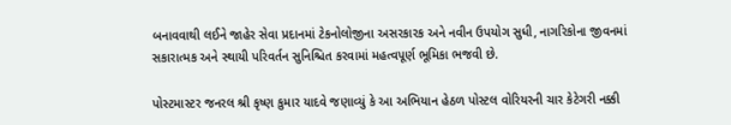બનાવવાથી લઈને જાહેર સેવા પ્રદાનમાં ટેકનોલોજીના અસરકારક અને નવીન ઉપયોગ સુધી, નાગરિકોના જીવનમાં સકારાત્મક અને સ્થાયી પરિવર્તન સુનિશ્ચિત કરવામાં મહત્વપૂર્ણ ભૂમિકા ભજવી છે.

પોસ્ટમાસ્ટર જનરલ શ્રી કૃષ્ણ કુમાર યાદવે જણાવ્યું કે આ અભિયાન હેઠળ પોસ્ટલ વોરિયરની ચાર કેટેગરી નક્કી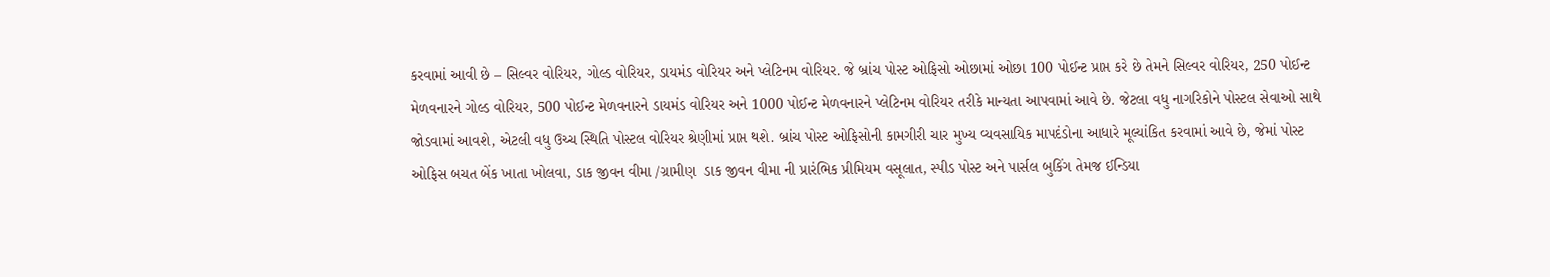કરવામાં આવી છે – સિલ્વર વોરિયર, ગોલ્ડ વોરિયર, ડાયમંડ વોરિયર અને પ્લેટિનમ વોરિયર. જે બ્રાંચ પોસ્ટ ઓફિસો ઓછામાં ઓછા 100 પોઈન્ટ પ્રાપ્ત કરે છે તેમને સિલ્વર વોરિયર, 250 પોઈન્ટ મેળવનારને ગોલ્ડ વોરિયર, 500 પોઈન્ટ મેળવનારને ડાયમંડ વોરિયર અને 1000 પોઈન્ટ મેળવનારને પ્લેટિનમ વોરિયર તરીકે માન્યતા આપવામાં આવે છે. જેટલા વધુ નાગરિકોને પોસ્ટલ સેવાઓ સાથે જોડવામાં આવશે, એટલી વધુ ઉચ્ચ સ્થિતિ પોસ્ટલ વોરિયર શ્રેણીમાં પ્રાપ્ત થશે. બ્રાંચ પોસ્ટ ઓફિસોની કામગીરી ચાર મુખ્ય વ્યવસાયિક માપદંડોના આધારે મૂલ્યાંકિત કરવામાં આવે છે, જેમાં પોસ્ટ ઓફિસ બચત બેંક ખાતા ખોલવા, ડાક જીવન વીમા /ગ્રામીણ  ડાક જીવન વીમા ની પ્રારંભિક પ્રીમિયમ વસૂલાત, સ્પીડ પોસ્ટ અને પાર્સલ બુકિંગ તેમજ ઈન્ડિયા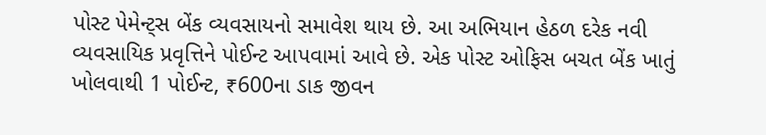પોસ્ટ પેમેન્ટ્સ બેંક વ્યવસાયનો સમાવેશ થાય છે. આ અભિયાન હેઠળ દરેક નવી વ્યવસાયિક પ્રવૃત્તિને પોઈન્ટ આપવામાં આવે છે. એક પોસ્ટ ઓફિસ બચત બેંક ખાતું ખોલવાથી 1 પોઈન્ટ, ₹600ના ડાક જીવન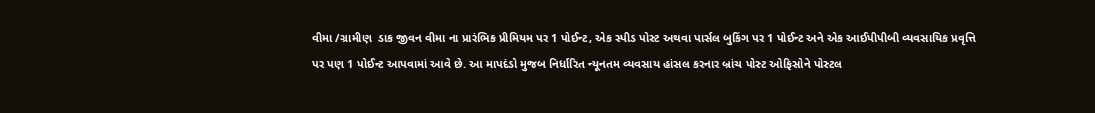વીમા /ગ્રામીણ  ડાક જીવન વીમા ના પ્રારંભિક પ્રીમિયમ પર 1 પોઈન્ટ, એક સ્પીડ પોસ્ટ અથવા પાર્સલ બુકિંગ પર 1 પોઈન્ટ અને એક આઈપીપીબી વ્યવસાયિક પ્રવૃત્તિ પર પણ 1 પોઈન્ટ આપવામાં આવે છે. આ માપદંડો મુજબ નિર્ધારિત ન્યૂનતમ વ્યવસાય હાંસલ કરનાર બ્રાંચ પોસ્ટ ઓફિસોને પોસ્ટલ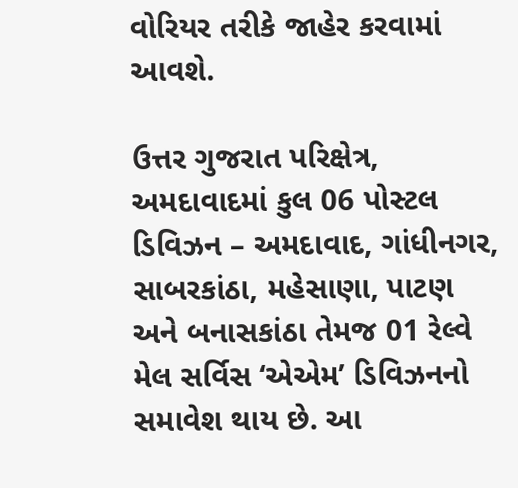વોરિયર તરીકે જાહેર કરવામાં આવશે.

ઉત્તર ગુજરાત પરિક્ષેત્ર, અમદાવાદમાં કુલ 06 પોસ્ટલ ડિવિઝન – અમદાવાદ, ગાંધીનગર, સાબરકાંઠા, મહેસાણા, પાટણ અને બનાસકાંઠા તેમજ 01 રેલ્વે મેલ સર્વિસ ‘એએમ’ ડિવિઝનનો સમાવેશ થાય છે. આ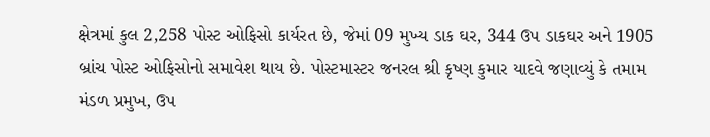ક્ષેત્રમાં કુલ 2,258 પોસ્ટ ઓફિસો કાર્યરત છે, જેમાં 09 મુખ્ય ડાક ઘર, 344 ઉપ ડાકઘર અને 1905 બ્રાંચ પોસ્ટ ઓફિસોનો સમાવેશ થાય છે. પોસ્ટમાસ્ટર જનરલ શ્રી કૃષ્ણ કુમાર યાદવે જણાવ્યું કે તમામ મંડળ પ્રમુખ, ઉપ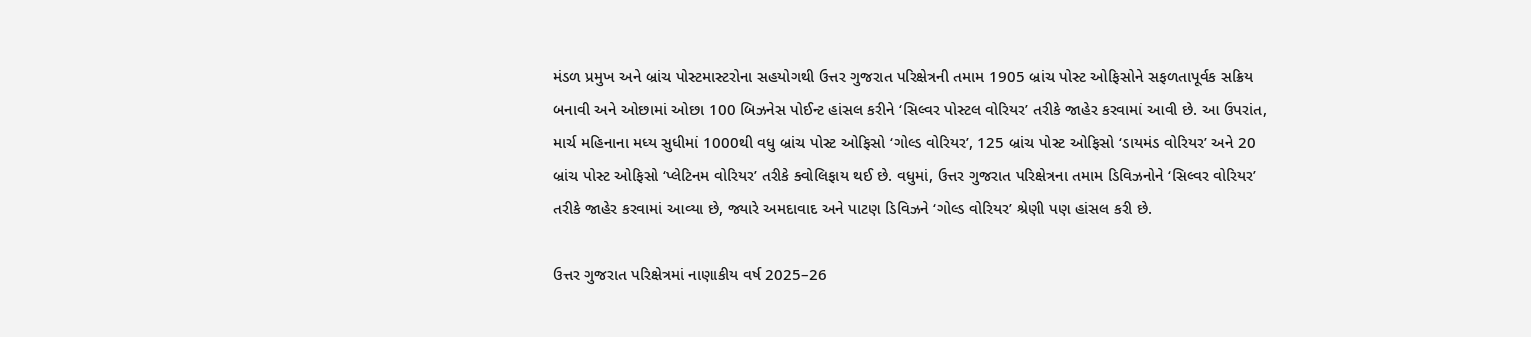મંડળ પ્રમુખ અને બ્રાંચ પોસ્ટમાસ્ટરોના સહયોગથી ઉત્તર ગુજરાત પરિક્ષેત્રની તમામ 1905 બ્રાંચ પોસ્ટ ઓફિસોને સફળતાપૂર્વક સક્રિય બનાવી અને ઓછામાં ઓછા 100 બિઝનેસ પોઈન્ટ હાંસલ કરીને ‘સિલ્વર પોસ્ટલ વોરિયર’ તરીકે જાહેર કરવામાં આવી છે. આ ઉપરાંત, માર્ચ મહિનાના મધ્ય સુધીમાં 1000થી વધુ બ્રાંચ પોસ્ટ ઓફિસો ‘ગોલ્ડ વોરિયર’, 125 બ્રાંચ પોસ્ટ ઓફિસો ‘ડાયમંડ વોરિયર’ અને 20 બ્રાંચ પોસ્ટ ઓફિસો ‘પ્લેટિનમ વોરિયર’ તરીકે ક્વોલિફાય થઈ છે. વધુમાં, ઉત્તર ગુજરાત પરિક્ષેત્રના તમામ ડિવિઝનોને ‘સિલ્વર વોરિયર’ તરીકે જાહેર કરવામાં આવ્યા છે, જ્યારે અમદાવાદ અને પાટણ ડિવિઝને ‘ગોલ્ડ વોરિયર’ શ્રેણી પણ હાંસલ કરી છે.

ઉત્તર ગુજરાત પરિક્ષેત્રમાં નાણાકીય વર્ષ 2025–26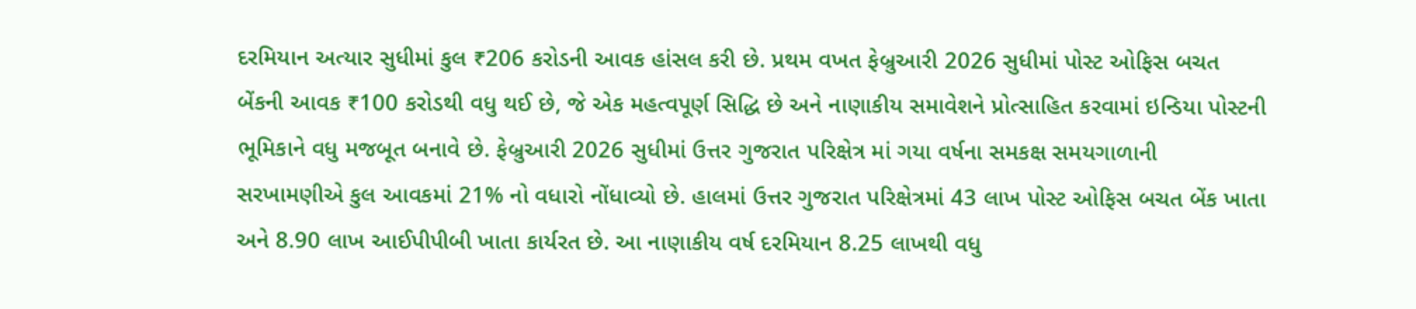દરમિયાન અત્યાર સુધીમાં કુલ ₹206 કરોડની આવક હાંસલ કરી છે. પ્રથમ વખત ફેબ્રુઆરી 2026 સુધીમાં પોસ્ટ ઓફિસ બચત બેંકની આવક ₹100 કરોડથી વધુ થઈ છે, જે એક મહત્વપૂર્ણ સિદ્ધિ છે અને નાણાકીય સમાવેશને પ્રોત્સાહિત કરવામાં ઇન્ડિયા પોસ્ટની ભૂમિકાને વધુ મજબૂત બનાવે છે. ફેબ્રુઆરી 2026 સુધીમાં ઉત્તર ગુજરાત પરિક્ષેત્ર માં ગયા વર્ષના સમકક્ષ સમયગાળાની સરખામણીએ કુલ આવકમાં 21% નો વધારો નોંધાવ્યો છે. હાલમાં ઉત્તર ગુજરાત પરિક્ષેત્રમાં 43 લાખ પોસ્ટ ઓફિસ બચત બેંક ખાતા અને 8.90 લાખ આઈપીપીબી ખાતા કાર્યરત છે. આ નાણાકીય વર્ષ દરમિયાન 8.25 લાખથી વધુ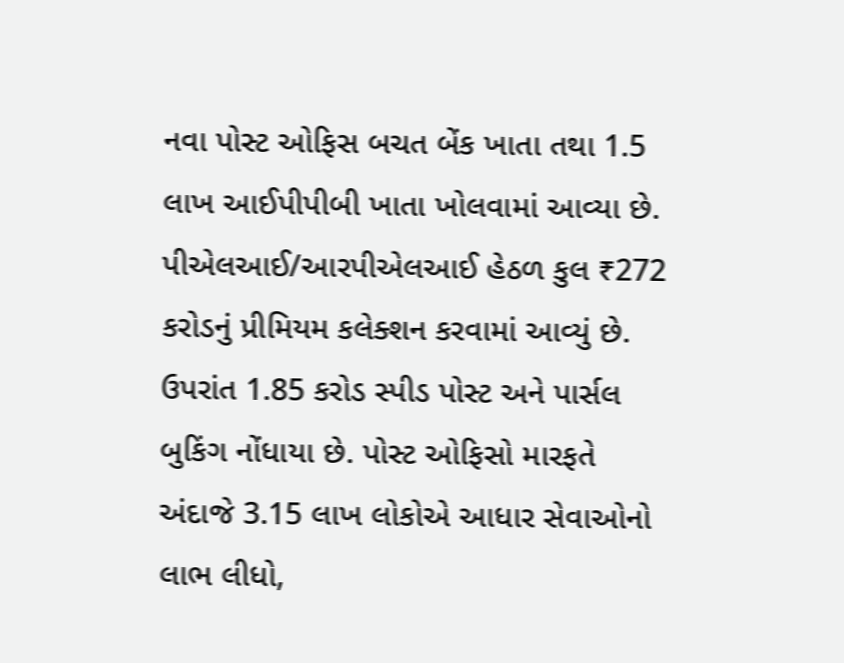નવા પોસ્ટ ઓફિસ બચત બેંક ખાતા તથા 1.5 લાખ આઈપીપીબી ખાતા ખોલવામાં આવ્યા છે. પીએલઆઈ/આરપીએલઆઈ હેઠળ કુલ ₹272 કરોડનું પ્રીમિયમ કલેક્શન કરવામાં આવ્યું છે. ઉપરાંત 1.85 કરોડ સ્પીડ પોસ્ટ અને પાર્સલ બુકિંગ નોંધાયા છે. પોસ્ટ ઓફિસો મારફતે અંદાજે 3.15 લાખ લોકોએ આધાર સેવાઓનો લાભ લીધો,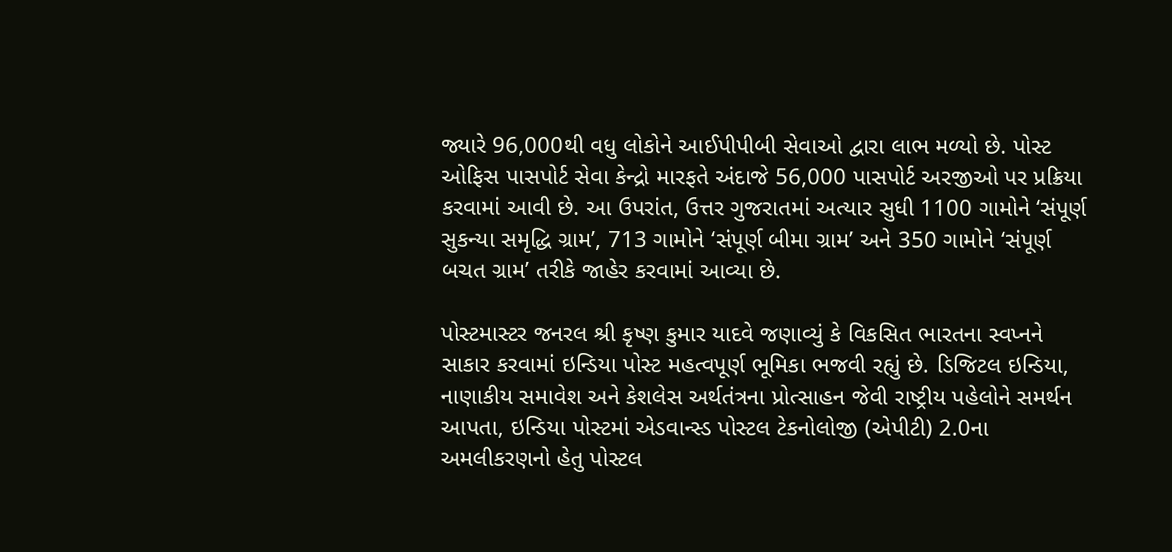જ્યારે 96,000થી વધુ લોકોને આઈપીપીબી સેવાઓ દ્વારા લાભ મળ્યો છે. પોસ્ટ ઓફિસ પાસપોર્ટ સેવા કેન્દ્રો મારફતે અંદાજે 56,000 પાસપોર્ટ અરજીઓ પર પ્રક્રિયા કરવામાં આવી છે. આ ઉપરાંત, ઉત્તર ગુજરાતમાં અત્યાર સુધી 1100 ગામોને ‘સંપૂર્ણ સુકન્યા સમૃદ્ધિ ગ્રામ’, 713 ગામોને ‘સંપૂર્ણ બીમા ગ્રામ’ અને 350 ગામોને ‘સંપૂર્ણ બચત ગ્રામ’ તરીકે જાહેર કરવામાં આવ્યા છે.

પોસ્ટમાસ્ટર જનરલ શ્રી કૃષ્ણ કુમાર યાદવે જણાવ્યું કે વિકસિત ભારતના સ્વપ્નને સાકાર કરવામાં ઇન્ડિયા પોસ્ટ મહત્વપૂર્ણ ભૂમિકા ભજવી રહ્યું છે. ડિજિટલ ઇન્ડિયા, નાણાકીય સમાવેશ અને કેશલેસ અર્થતંત્રના પ્રોત્સાહન જેવી રાષ્ટ્રીય પહેલોને સમર્થન આપતા, ઇન્ડિયા પોસ્ટમાં એડવાન્સ્ડ પોસ્ટલ ટેકનોલોજી (એપીટી) 2.0ના અમલીકરણનો હેતુ પોસ્ટલ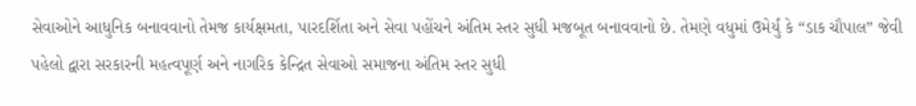સેવાઓને આધુનિક બનાવવાનો તેમજ કાર્યક્ષમતા, પારદર્શિતા અને સેવા પહોંચને અંતિમ સ્તર સુધી મજબૂત બનાવવાનો છે. તેમણે વધુમાં ઉમેર્યું કે “ડાક ચૌપાલ” જેવી પહેલો દ્વારા સરકારની મહત્વપૂર્ણ અને નાગરિક કેન્દ્રિત સેવાઓ સમાજના અંતિમ સ્તર સુધી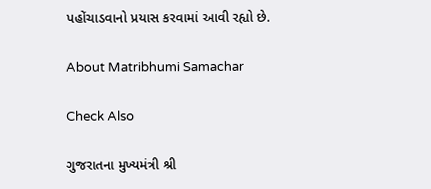પહોંચાડવાનો પ્રયાસ કરવામાં આવી રહ્યો છે.

About Matribhumi Samachar

Check Also

ગુજરાતના મુખ્યમંત્રી શ્રી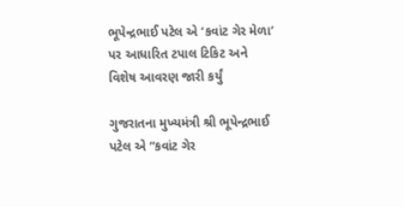ભૂપેન્દ્રભાઈ પટેલ એ ‘કવાંટ ગેર મેળા’ પર આધારિત ટપાલ ટિકિટ અને વિશેષ આવરણ જારી કર્યું

ગુજરાતના મુખ્યમંત્રી શ્રી ભૂપેન્દ્રભાઈ પટેલ એ “કવાંટ ગેર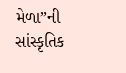મેળા”ની સાંસ્કૃતિક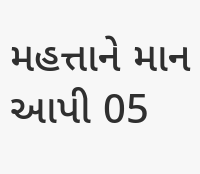મહત્તાને માન આપી 05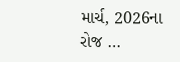માર્ચ, 2026ના રોજ …